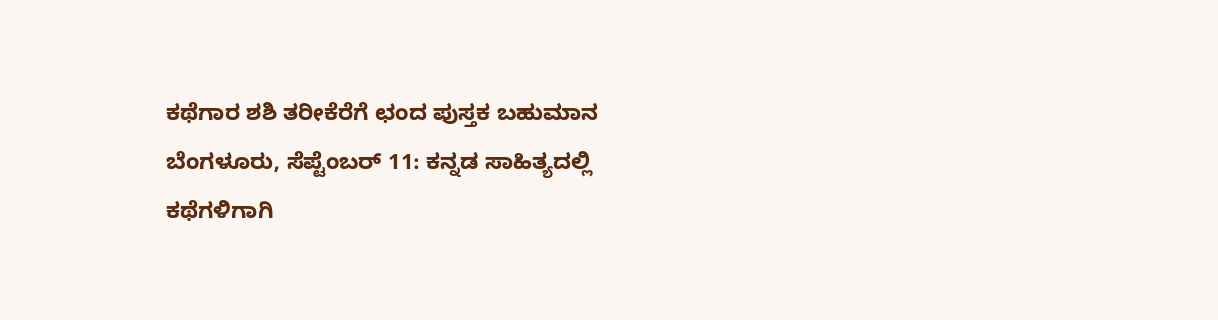ಕಥೆಗಾರ ಶಶಿ ತರೀಕೆರೆಗೆ ಛಂದ ಪುಸ್ತಕ ಬಹುಮಾನ
ಬೆಂಗಳೂರು, ಸೆಪ್ಟೆಂಬರ್ 11: ಕನ್ನಡ ಸಾಹಿತ್ಯದಲ್ಲಿ ಕಥೆಗಳಿಗಾಗಿ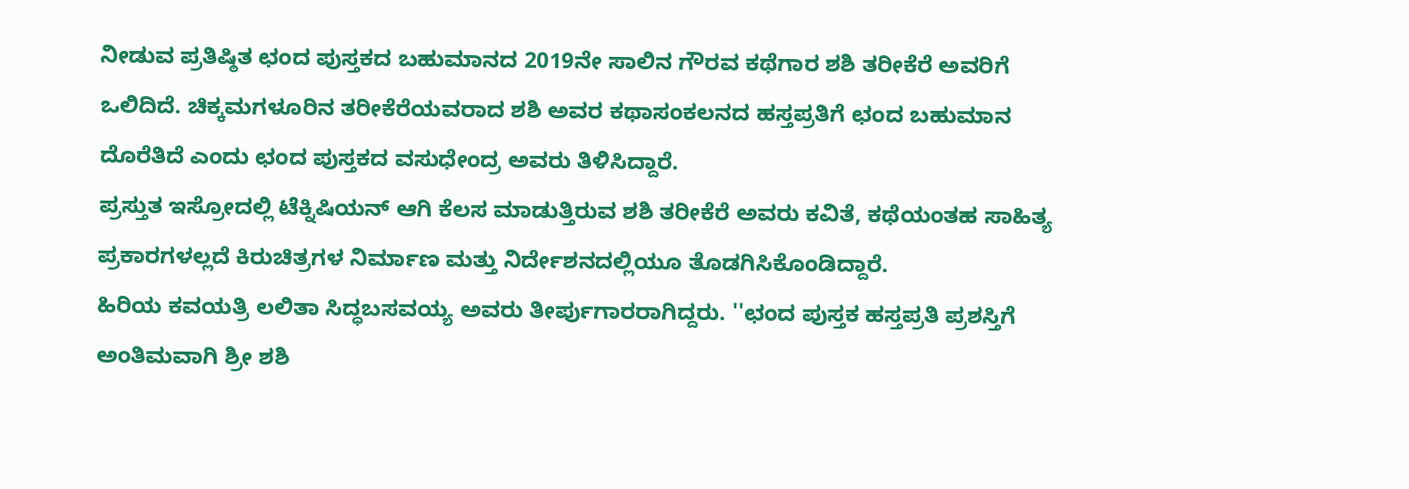ನೀಡುವ ಪ್ರತಿಷ್ಠಿತ ಛಂದ ಪುಸ್ತಕದ ಬಹುಮಾನದ 2019ನೇ ಸಾಲಿನ ಗೌರವ ಕಥೆಗಾರ ಶಶಿ ತರೀಕೆರೆ ಅವರಿಗೆ ಒಲಿದಿದೆ. ಚಿಕ್ಕಮಗಳೂರಿನ ತರೀಕೆರೆಯವರಾದ ಶಶಿ ಅವರ ಕಥಾಸಂಕಲನದ ಹಸ್ತಪ್ರತಿಗೆ ಛಂದ ಬಹುಮಾನ ದೊರೆತಿದೆ ಎಂದು ಛಂದ ಪುಸ್ತಕದ ವಸುಧೇಂದ್ರ ಅವರು ತಿಳಿಸಿದ್ದಾರೆ.
ಪ್ರಸ್ತುತ ಇಸ್ರೋದಲ್ಲಿ ಟೆಕ್ನಿಷಿಯನ್ ಆಗಿ ಕೆಲಸ ಮಾಡುತ್ತಿರುವ ಶಶಿ ತರೀಕೆರೆ ಅವರು ಕವಿತೆ, ಕಥೆಯಂತಹ ಸಾಹಿತ್ಯ ಪ್ರಕಾರಗಳಲ್ಲದೆ ಕಿರುಚಿತ್ರಗಳ ನಿರ್ಮಾಣ ಮತ್ತು ನಿರ್ದೇಶನದಲ್ಲಿಯೂ ತೊಡಗಿಸಿಕೊಂಡಿದ್ದಾರೆ.
ಹಿರಿಯ ಕವಯತ್ರಿ ಲಲಿತಾ ಸಿದ್ಧಬಸವಯ್ಯ ಅವರು ತೀರ್ಪುಗಾರರಾಗಿದ್ದರು. ''ಛಂದ ಪುಸ್ತಕ ಹಸ್ತಪ್ರತಿ ಪ್ರಶಸ್ತಿಗೆ ಅಂತಿಮವಾಗಿ ಶ್ರೀ ಶಶಿ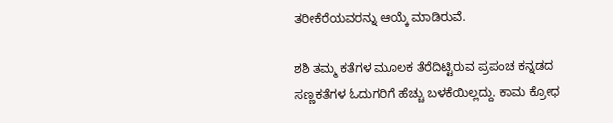ತರೀಕೆರೆಯವರನ್ನು ಆಯ್ಕೆ ಮಾಡಿರುವೆ.

ಶಶಿ ತಮ್ಮ ಕತೆಗಳ ಮೂಲಕ ತೆರೆದಿಟ್ಟಿರುವ ಪ್ರಪಂಚ ಕನ್ನಡದ ಸಣ್ಣಕತೆಗಳ ಓದುಗರಿಗೆ ಹೆಚ್ಚು ಬಳಕೆಯಿಲ್ಲದ್ದು. ಕಾಮ ಕ್ರೋಧ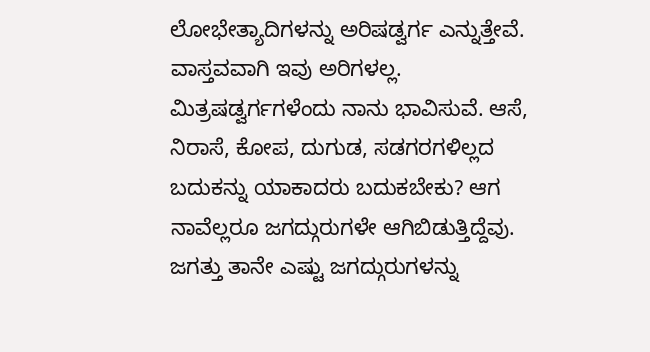ಲೋಭೇತ್ಯಾದಿಗಳನ್ನು ಅರಿಷಡ್ವರ್ಗ ಎನ್ನುತ್ತೇವೆ. ವಾಸ್ತವವಾಗಿ ಇವು ಅರಿಗಳಲ್ಲ. ಮಿತ್ರಷಡ್ವರ್ಗಗಳೆಂದು ನಾನು ಭಾವಿಸುವೆ. ಆಸೆ, ನಿರಾಸೆ, ಕೋಪ, ದುಗುಡ, ಸಡಗರಗಳಿಲ್ಲದ ಬದುಕನ್ನು ಯಾಕಾದರು ಬದುಕಬೇಕು? ಆಗ ನಾವೆಲ್ಲರೂ ಜಗದ್ಗುರುಗಳೇ ಆಗಿಬಿಡುತ್ತಿದ್ದೆವು. ಜಗತ್ತು ತಾನೇ ಎಷ್ಟು ಜಗದ್ಗುರುಗಳನ್ನು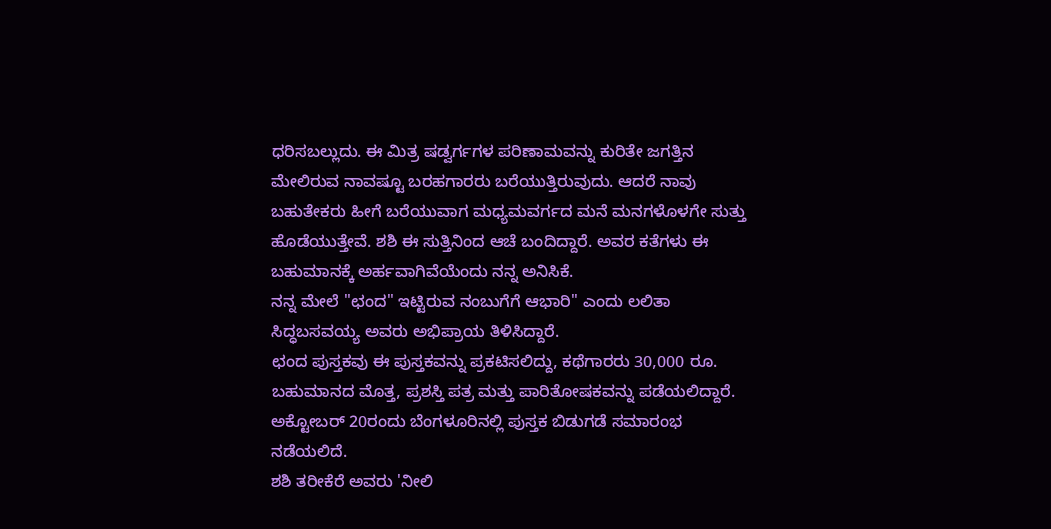ಧರಿಸಬಲ್ಲುದು. ಈ ಮಿತ್ರ ಷಡ್ವರ್ಗಗಳ ಪರಿಣಾಮವನ್ನು ಕುರಿತೇ ಜಗತ್ತಿನ ಮೇಲಿರುವ ನಾವಷ್ಟೂ ಬರಹಗಾರರು ಬರೆಯುತ್ತಿರುವುದು. ಆದರೆ ನಾವು ಬಹುತೇಕರು ಹೀಗೆ ಬರೆಯುವಾಗ ಮಧ್ಯಮವರ್ಗದ ಮನೆ ಮನಗಳೊಳಗೇ ಸುತ್ತು ಹೊಡೆಯುತ್ತೇವೆ. ಶಶಿ ಈ ಸುತ್ತಿನಿಂದ ಆಚೆ ಬಂದಿದ್ದಾರೆ. ಅವರ ಕತೆಗಳು ಈ ಬಹುಮಾನಕ್ಕೆ ಅರ್ಹವಾಗಿವೆಯೆಂದು ನನ್ನ ಅನಿಸಿಕೆ.
ನನ್ನ ಮೇಲೆ "ಛಂದ" ಇಟ್ಟಿರುವ ನಂಬುಗೆಗೆ ಆಭಾರಿ'' ಎಂದು ಲಲಿತಾ ಸಿದ್ಧಬಸವಯ್ಯ ಅವರು ಅಭಿಪ್ರಾಯ ತಿಳಿಸಿದ್ದಾರೆ.
ಛಂದ ಪುಸ್ತಕವು ಈ ಪುಸ್ತಕವನ್ನು ಪ್ರಕಟಿಸಲಿದ್ದು, ಕಥೆಗಾರರು 30,000 ರೂ. ಬಹುಮಾನದ ಮೊತ್ತ, ಪ್ರಶಸ್ತಿ ಪತ್ರ ಮತ್ತು ಪಾರಿತೋಷಕವನ್ನು ಪಡೆಯಲಿದ್ದಾರೆ. ಅಕ್ಟೋಬರ್ 20ರಂದು ಬೆಂಗಳೂರಿನಲ್ಲಿ ಪುಸ್ತಕ ಬಿಡುಗಡೆ ಸಮಾರಂಭ ನಡೆಯಲಿದೆ.
ಶಶಿ ತರೀಕೆರೆ ಅವರು 'ನೀಲಿ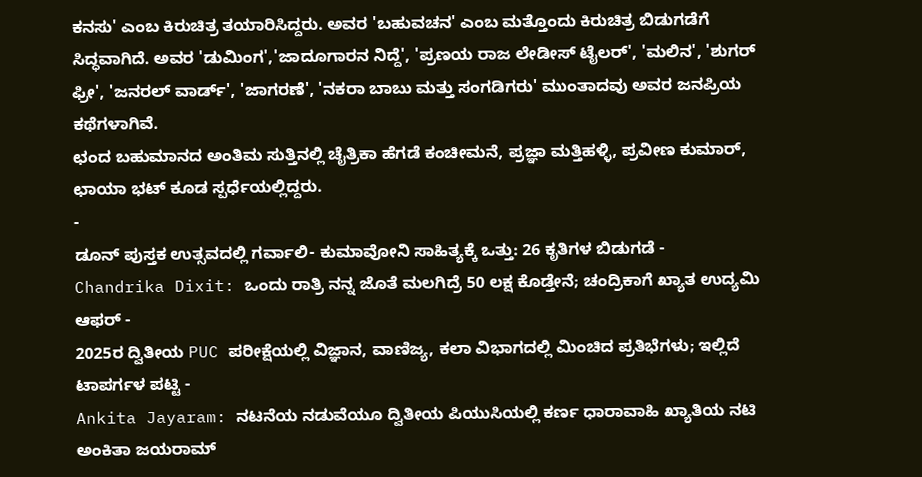ಕನಸು' ಎಂಬ ಕಿರುಚಿತ್ರ ತಯಾರಿಸಿದ್ದರು. ಅವರ 'ಬಹುವಚನ' ಎಂಬ ಮತ್ತೊಂದು ಕಿರುಚಿತ್ರ ಬಿಡುಗಡೆಗೆ ಸಿದ್ಧವಾಗಿದೆ. ಅವರ 'ಡುಮಿಂಗ','ಜಾದೂಗಾರನ ನಿದ್ದೆ', 'ಪ್ರಣಯ ರಾಜ ಲೇಡೀಸ್ ಟೈಲರ್', 'ಮಲಿನ', 'ಶುಗರ್ ಫ್ರೀ', 'ಜನರಲ್ ವಾರ್ಡ್', 'ಜಾಗರಣೆ', 'ನಕರಾ ಬಾಬು ಮತ್ತು ಸಂಗಡಿಗರು' ಮುಂತಾದವು ಅವರ ಜನಪ್ರಿಯ ಕಥೆಗಳಾಗಿವೆ.
ಛಂದ ಬಹುಮಾನದ ಅಂತಿಮ ಸುತ್ತಿನಲ್ಲಿ ಚೈತ್ರಿಕಾ ಹೆಗಡೆ ಕಂಚೀಮನೆ, ಪ್ರಜ್ಞಾ ಮತ್ತಿಹಳ್ಳಿ, ಪ್ರವೀಣ ಕುಮಾರ್, ಛಾಯಾ ಭಟ್ ಕೂಡ ಸ್ಪರ್ಧೆಯಲ್ಲಿದ್ದರು.
-
ಡೂನ್ ಪುಸ್ತಕ ಉತ್ಸವದಲ್ಲಿ ಗರ್ವಾಲಿ- ಕುಮಾವೋನಿ ಸಾಹಿತ್ಯಕ್ಕೆ ಒತ್ತು: 26 ಕೃತಿಗಳ ಬಿಡುಗಡೆ -
Chandrika Dixit: ಒಂದು ರಾತ್ರಿ ನನ್ನ ಜೊತೆ ಮಲಗಿದ್ರೆ 50 ಲಕ್ಷ ಕೊಡ್ತೇನೆ; ಚಂದ್ರಿಕಾಗೆ ಖ್ಯಾತ ಉದ್ಯಮಿ ಆಫರ್ -
2025ರ ದ್ವಿತೀಯ PUC ಪರೀಕ್ಷೆಯಲ್ಲಿ ವಿಜ್ಞಾನ, ವಾಣಿಜ್ಯ, ಕಲಾ ವಿಭಾಗದಲ್ಲಿ ಮಿಂಚಿದ ಪ್ರತಿಭೆಗಳು; ಇಲ್ಲಿದೆ ಟಾಪರ್ಗಳ ಪಟ್ಟಿ -
Ankita Jayaram: ನಟನೆಯ ನಡುವೆಯೂ ದ್ವಿತೀಯ ಪಿಯುಸಿಯಲ್ಲಿ ಕರ್ಣ ಧಾರಾವಾಹಿ ಖ್ಯಾತಿಯ ನಟಿ ಅಂಕಿತಾ ಜಯರಾಮ್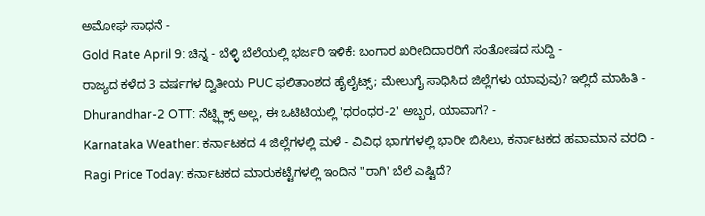ಅಮೋಘ ಸಾಧನೆ -
Gold Rate April 9: ಚಿನ್ನ - ಬೆಳ್ಳಿ ಬೆಲೆಯಲ್ಲಿ ಭರ್ಜರಿ ಇಳಿಕೆ: ಬಂಗಾರ ಖರೀದಿದಾರರಿಗೆ ಸಂತೋಷದ ಸುದ್ದಿ -
ರಾಜ್ಯದ ಕಳೆದ 3 ವರ್ಷಗಳ ದ್ವಿತೀಯ PUC ಫಲಿತಾಂಶದ ಹೈಲೈಟ್ಸ್; ಮೇಲುಗೈ ಸಾಧಿಸಿದ ಜಿಲ್ಲೆಗಳು ಯಾವುವು? ಇಲ್ಲಿದೆ ಮಾಹಿತಿ -
Dhurandhar-2 OTT: ನೆಟ್ಫ್ಲಿಕ್ಸ್ ಅಲ್ಲ, ಈ ಒಟಿಟಿಯಲ್ಲಿ 'ಧರಂಧರ-2' ಅಬ್ಬರ, ಯಾವಾಗ? -
Karnataka Weather: ಕರ್ನಾಟಕದ 4 ಜಿಲ್ಲೆಗಳಲ್ಲಿ ಮಳೆ - ವಿವಿಧ ಭಾಗಗಳಲ್ಲಿ ಭಾರೀ ಬಿಸಿಲು, ಕರ್ನಾಟಕದ ಹವಾಮಾನ ವರದಿ -
Ragi Price Today: ಕರ್ನಾಟಕದ ಮಾರುಕಟ್ಟೆಗಳಲ್ಲಿ ಇಂದಿನ "ರಾಗಿ' ಬೆಲೆ ಎಷ್ಟಿದೆ?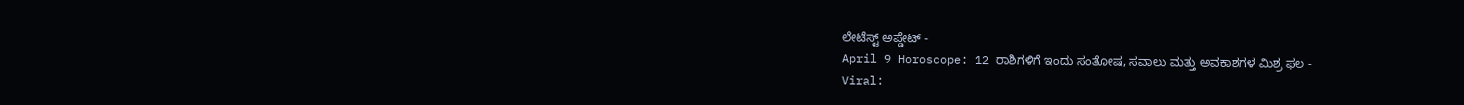ಲೇಟೆಸ್ಟ್ ಅಪ್ಡೇಟ್ -
April 9 Horoscope: 12 ರಾಶಿಗಳಿಗೆ ಇಂದು ಸಂತೋಷ, ಸವಾಲು ಮತ್ತು ಅವಕಾಶಗಳ ಮಿಶ್ರ ಫಲ -
Viral: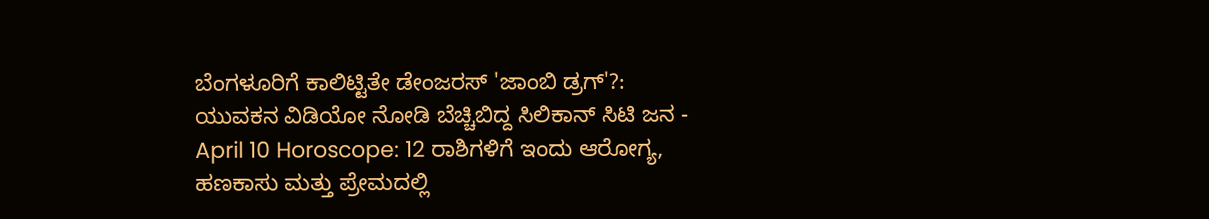ಬೆಂಗಳೂರಿಗೆ ಕಾಲಿಟ್ಟಿತೇ ಡೇಂಜರಸ್ 'ಜಾಂಬಿ ಡ್ರಗ್'?: ಯುವಕನ ವಿಡಿಯೋ ನೋಡಿ ಬೆಚ್ಚಿಬಿದ್ದ ಸಿಲಿಕಾನ್ ಸಿಟಿ ಜನ -
April 10 Horoscope: 12 ರಾಶಿಗಳಿಗೆ ಇಂದು ಆರೋಗ್ಯ, ಹಣಕಾಸು ಮತ್ತು ಪ್ರೇಮದಲ್ಲಿ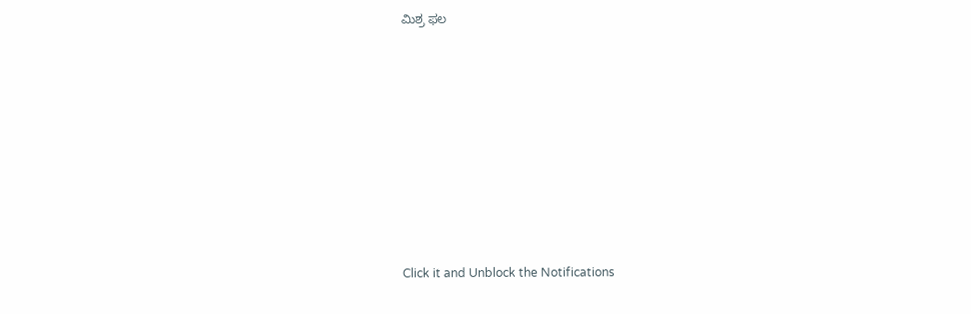ಮಿಶ್ರ ಫಲ












Click it and Unblock the Notifications